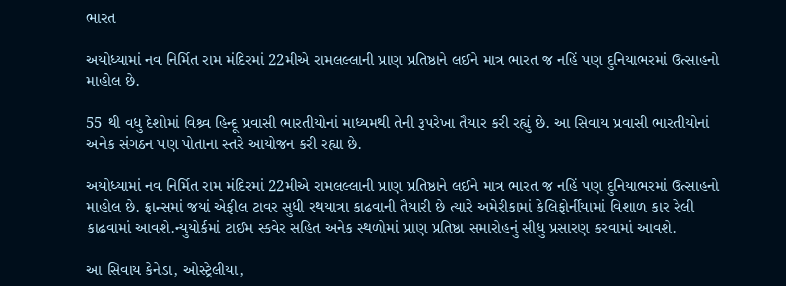ભારત

અયોધ્યામાં નવ નિર્મિત રામ મંદિરમાં 22મીએ રામલલ્લાની પ્રાણ પ્રતિષ્ઠાને લઈને માત્ર ભારત જ નહિં પણ દુનિયાભરમાં ઉત્સાહનો માહોલ છે.

55 થી વધુ દેશોમાં વિશ્ર્વ હિન્દૂ પ્રવાસી ભારતીયોનાં માધ્યમથી તેની રૂપરેખા તૈયાર કરી રહ્યું છે. આ સિવાય પ્રવાસી ભારતીયોનાં અનેક સંગઠન પણ પોતાના સ્તરે આયોજન કરી રહ્યા છે.

અયોધ્યામાં નવ નિર્મિત રામ મંદિરમાં 22મીએ રામલલ્લાની પ્રાણ પ્રતિષ્ઠાને લઈને માત્ર ભારત જ નહિં પણ દુનિયાભરમાં ઉત્સાહનો માહોલ છે. ફ્રાન્સમાં જયાં એફીલ ટાવર સુધી રથયાત્રા કાઢવાની તૈયારી છે ત્યારે અમેરીકામાં કેલિફોર્નીયામાં વિશાળ કાર રેલી કાઢવામાં આવશે.ન્યુયોર્કમાં ટાઈમ સ્કવેર સહિત અનેક સ્થળોમાં પ્રાણ પ્રતિષ્ઠા સમારોહનું સીધુ પ્રસારણ કરવામાં આવશે.

આ સિવાય કેનેડા, ઓસ્ટ્રેલીયા,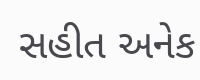સહીત અનેક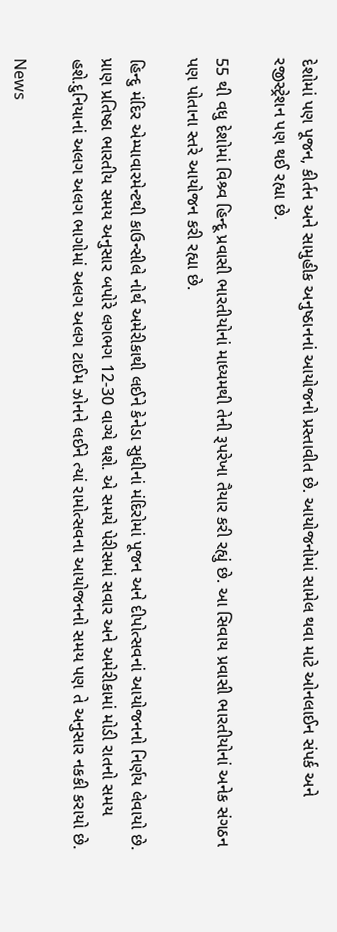દેશોમાં પણ પૂજન, કીર્તન અને સામુહીક અનુષ્ઠાનનાં આયોજનો પ્રસ્તાવીત છે. આયોજનોમાં સામેલ થવા માટે ઓનલાઈન સંપર્ક અને રજીસ્ટ્રેશન પણ થઈ રહ્યા છે.

55 થી વધુ દેશોમાં વિશ્ર્વ હિન્દૂ પ્રવાસી ભારતીયોનાં માધ્યમથી તેની રૂપરેખા તૈયાર કરી રહ્યું છે. આ સિવાય પ્રવાસી ભારતીયોનાં અનેક સંગઠન પણ પોતાના સ્તરે આયોજન કરી રહ્યા છે.

હિન્દુ મંદિર એમ્પાવારમેન્ટથી કાઉન્સીલે નોર્થ અમેરીકાથી લઈને કેનેડા સુધીનાં મંદિરોમાં પૂજન અને દીપોત્સવનાં આયોજનનો નિર્ણય લેવાયો છે. પ્રાણ પ્રતિષ્ઠા ભારતીય સમય અનુસાર બપોરે લગભગ 12-30 વાગ્યે થશે. એ સમયે પેરીસમાં સવાર અને અમેરીકામાં મોડી રાતનો સમય હશે.દુનિયાનાં અલગ અલગ ભાગોમાં અલગ અલગ ટાઈમ ઝોનને લઈને ત્યાં રામોત્સવના આયોજનનો સમય પણ તે અનુસાર નકકી કરાયો છે.

News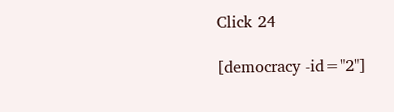Click 24

[democracy -id="2"]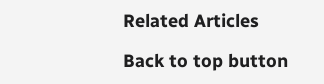Related Articles

Back to top button